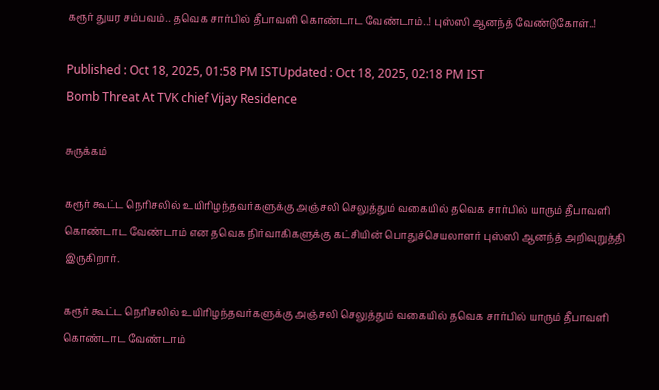கரூர் துயர சம்பவம்.. தவெக சார்பில் தீபாவளி கொண்டாட வேண்டாம்..! புஸ்ஸி ஆனந்த் வேண்டுகோள்..!

Published : Oct 18, 2025, 01:58 PM ISTUpdated : Oct 18, 2025, 02:18 PM IST
Bomb Threat At TVK chief Vijay Residence

சுருக்கம்

கரூர் கூட்ட நெரிசலில் உயிரிழந்தவர்களுக்கு அஞ்சலி செலுத்தும் வகையில் தவெக சார்பில் யாரும் தீபாவளி கொண்டாட வேண்டாம் என தவெக நிர்வாகிகளுக்கு கட்சியின் பொதுச்செயலாளர் புஸ்ஸி ஆனந்த் அறிவுறுத்தி இருகிறார்.

கரூர் கூட்ட நெரிசலில் உயிரிழந்தவர்களுக்கு அஞ்சலி செலுத்தும் வகையில் தவெக சார்பில் யாரும் தீபாவளி கொண்டாட வேண்டாம்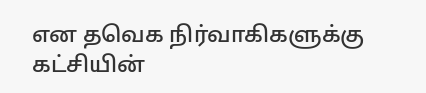என தவெக நிர்வாகிகளுக்கு கட்சியின்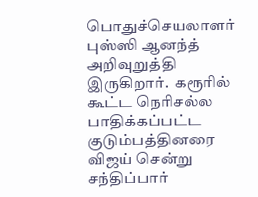பொதுச்செயலாளர் புஸ்ஸி ஆனந்த் அறிவுறுத்தி இருகிறார்.  கரூரில் கூட்ட நெரிசல்ல பாதிக்கப்பட்ட குடும்பத்தினரை விஜய் சென்று சந்திப்பார்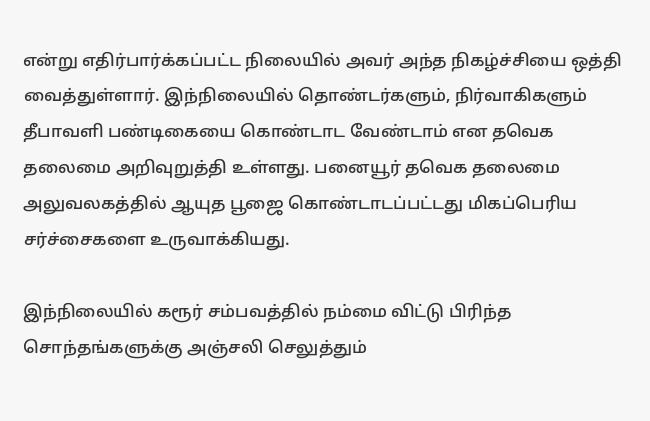என்று எதிர்பார்க்கப்பட்ட நிலையில் அவர் அந்த நிகழ்ச்சியை ஒத்தி வைத்துள்ளார். இந்நிலையில் தொண்டர்களும், நிர்வாகிகளும் தீபாவளி பண்டிகையை கொண்டாட வேண்டாம் என தவெக தலைமை அறிவுறுத்தி உள்ளது. பனையூர் தவெக தலைமை அலுவலகத்தில் ஆயுத பூஜை கொண்டாடப்பட்டது மிகப்பெரிய சர்ச்சைகளை உருவாக்கியது.

இந்நிலையில் கரூர் சம்பவத்தில் நம்மை விட்டு பிரிந்த சொந்தங்களுக்கு அஞ்சலி செலுத்தும்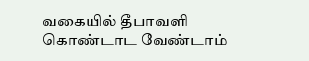வகையில் தீபாவளி கொண்டாட வேண்டாம்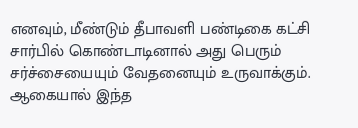எனவும், மீண்டும் தீபாவளி பண்டிகை கட்சி சார்பில் கொண்டாடினால் அது பெரும் சர்ச்சையையும் வேதனையும் உருவாக்கும். ஆகையால் இந்த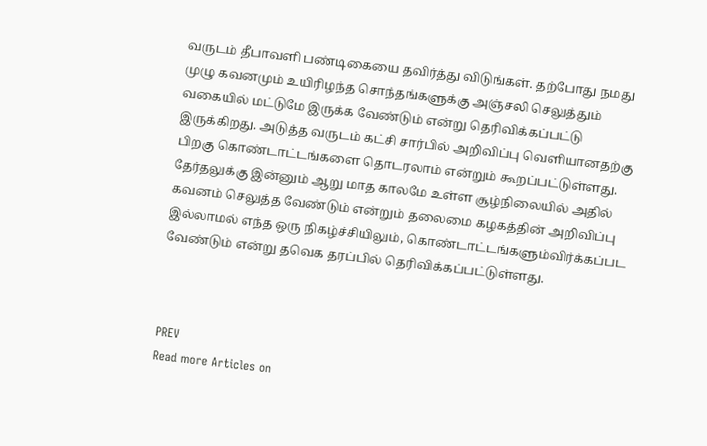வருடம் தீபாவளி பண்டிகையை தவிர்த்து விடுங்கள். தற்போது நமது முழு கவனமும் உயிரிழந்த சொந்தங்களுக்கு அஞ்சலி செலுத்தும் வகையில் மட்டுமே இருக்க வேண்டும் என்று தெரிவிக்கப்பட்டு இருக்கிறது. அடுத்த வருடம் கட்சி சார்பில் அறிவிப்பு வெளியானதற்கு பிறகு கொண்டாட்டங்களை தொடரலாம் என்றும் கூறப்பட்டுள்ளது. தேர்தலுக்கு இன்னும் ஆறு மாத காலமே உள்ள சூழ்நிலையில் அதில் கவனம் செலுத்த வேண்டும் என்றும் தலைமை கழகத்தின் அறிவிப்பு இல்லாமல் எந்த ஒரு நிகழ்ச்சியிலும், கொண்டாட்டங்களும்விர்க்கப்பட வேண்டும் என்று தவெக தரப்பில் தெரிவிக்கப்பட்டுள்ளது.



PREV
Read more Articles on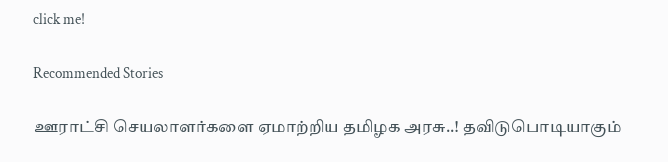click me!

Recommended Stories

ஊராட்சி செயலாளர்களை ஏமாற்றிய தமிழக அரசு..! தவிடுபொடியாகும்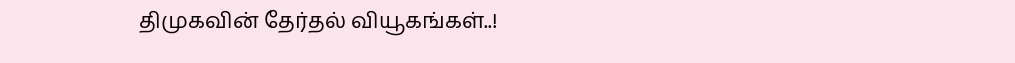திமுகவின் தேர்தல் வியூகங்கள்..!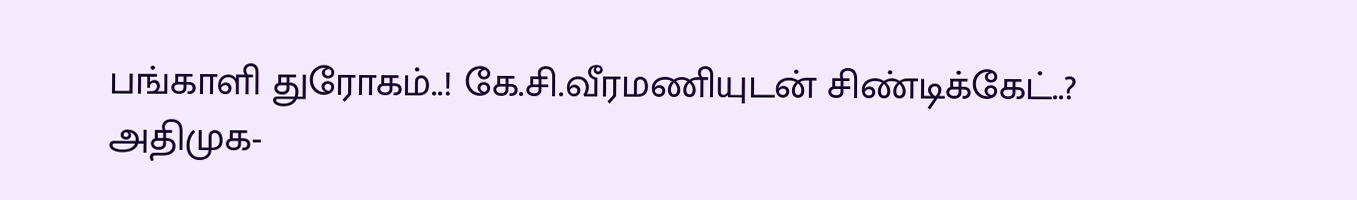பங்காளி துரோகம்..! கே.சி.வீரமணியுடன் சிண்டிக்கேட்..? அதிமுக-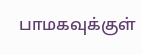பாமகவுக்குள்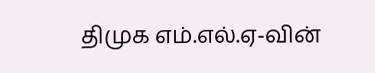திமுக எம்.எல்.ஏ-வின்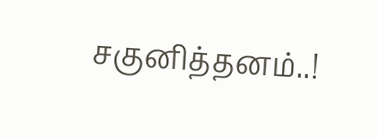சகுனித்தனம்..!